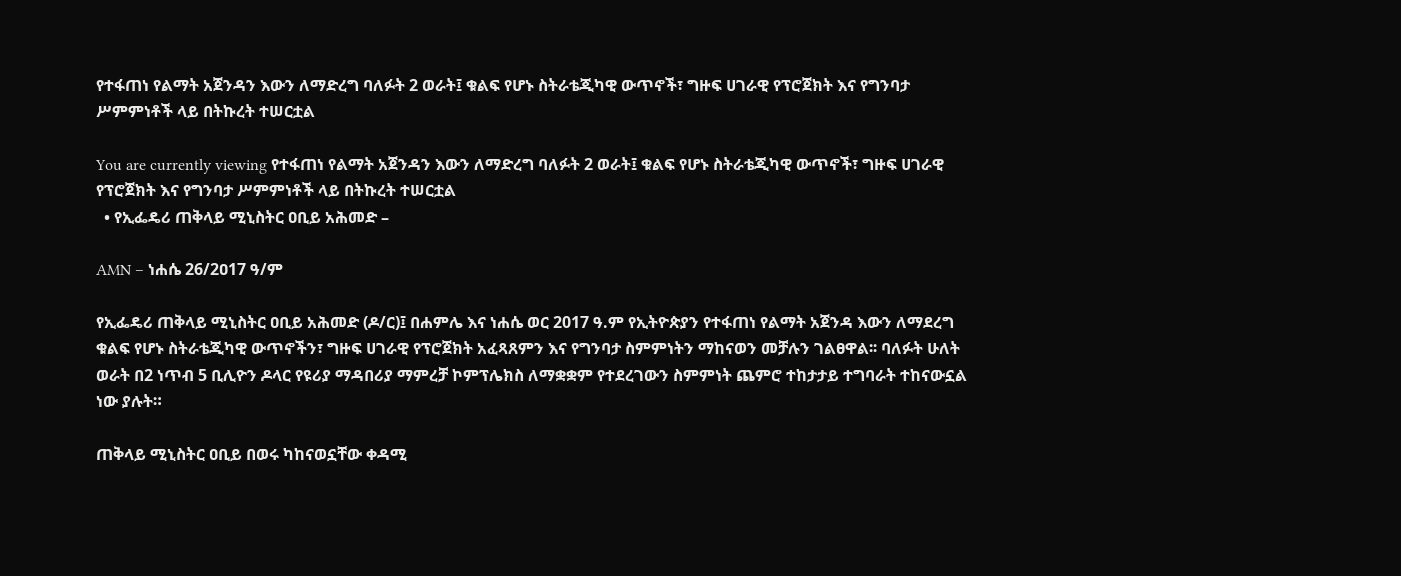የተፋጠነ የልማት አጀንዳን እውን ለማድረግ ባለፉት 2 ወራት፤ ቁልፍ የሆኑ ስትራቴጂካዊ ውጥኖች፣ ግዙፍ ሀገራዊ የፕሮጀክት እና የግንባታ ሥምምነቶች ላይ በትኩረት ተሠርቷል

You are currently viewing የተፋጠነ የልማት አጀንዳን እውን ለማድረግ ባለፉት 2 ወራት፤ ቁልፍ የሆኑ ስትራቴጂካዊ ውጥኖች፣ ግዙፍ ሀገራዊ የፕሮጀክት እና የግንባታ ሥምምነቶች ላይ በትኩረት ተሠርቷል
  • የኢፌዴሪ ጠቅላይ ሚኒስትር ዐቢይ አሕመድ –

AMN – ነሐሴ 26/2ዐ17 ዓ/ም

የኢፌዴሪ ጠቅላይ ሚኒስትር ዐቢይ አሕመድ (ዶ/ር)፤ በሐምሌ እና ነሐሴ ወር 2017 ዓ.ም የኢትዮጵያን የተፋጠነ የልማት አጀንዳ እውን ለማደረግ ቁልፍ የሆኑ ስትራቴጂካዊ ውጥኖችን፣ ግዙፍ ሀገራዊ የፕሮጀክት አፈጻጸምን እና የግንባታ ስምምነትን ማከናወን መቻሉን ገልፀዋል፡፡ ባለፉት ሁለት ወራት በ2 ነጥብ 5 ቢሊዮን ዶላር የዩሪያ ማዳበሪያ ማምረቻ ኮምፕሌክስ ለማቋቋም የተደረገውን ስምምነት ጨምሮ ተከታታይ ተግባራት ተከናውኗል ነው ያሉት።

ጠቅላይ ሚኒስትር ዐቢይ በወሩ ካከናወኗቸው ቀዳሚ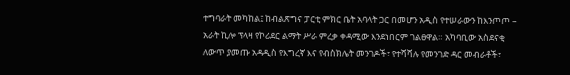ተግባራት መካከል፤ ከብልጽግና ፓርቲ ምክር ቤት አባላት ጋር በመሆን አዲስ የተሠራውን ከእንጦጦ – አራት ኪሎ ፕላዛ የኮሪደር ልማት ሥራ ምረቃ ቀዳሚው እንደነበርም ገልፀዋል። አካባቢው አስደናቂ ለውጥ ያመጡ አዳዲስ የእግረኛ እና የብስክሌት መንገዶች፣ የተሻሻሉ የመንገድ ዳር መብራቶች፣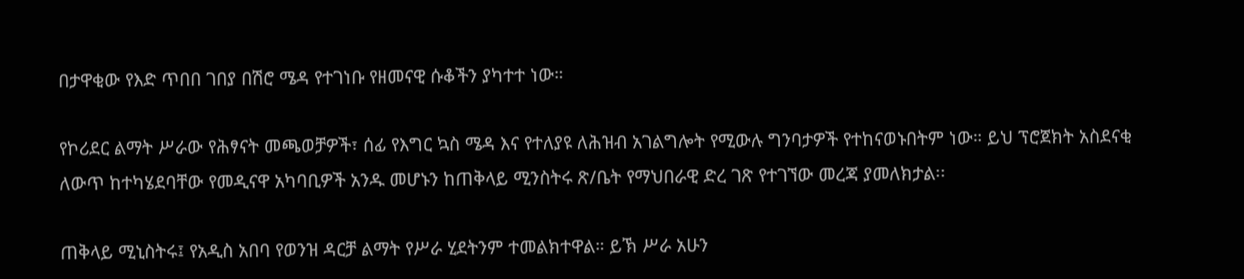በታዋቂው የእድ ጥበበ ገበያ በሽሮ ሜዳ የተገነቡ የዘመናዊ ሱቆችን ያካተተ ነው።

የኮሪደር ልማት ሥራው የሕፃናት መጫወቻዎች፣ ሰፊ የእግር ኳስ ሜዳ እና የተለያዩ ለሕዝብ አገልግሎት የሚውሉ ግንባታዎች የተከናወኑበትም ነው። ይህ ፕሮጀክት አስደናቂ ለውጥ ከተካሄደባቸው የመዲናዋ አካባቢዎች አንዱ መሆኑን ከጠቅላይ ሚንስትሩ ጽ/ቤት የማህበራዊ ድረ ገጽ የተገኘው መረጃ ያመለክታል፡፡

ጠቅላይ ሚኒስትሩ፤ የአዲስ አበባ የወንዝ ዳርቻ ልማት የሥራ ሂደትንም ተመልክተዋል። ይኽ ሥራ አሁን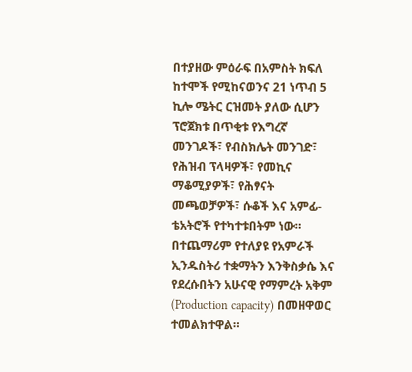በተያዘው ምዕራፍ በአምስት ክፍለ ከተሞች የሚከናወንና 21 ነጥብ 5 ኪሎ ሜትር ርዝመት ያለው ሲሆን ፕሮጀክቱ በጥቂቱ የእግረኛ መንገዶች፣ የብስክሌት መንገድ፣ የሕዝብ ፕላዛዎች፣ የመኪና ማቆሚያዎች፣ የሕፃናት መጫወቻዎች፣ ሱቆች እና አምፊ-ቴአትሮች የተካተቱበትም ነው። በተጨማሪም የተለያዩ የአምራች ኢንዱስትሪ ተቋማትን እንቅስቃሴ እና የደረሱበትን አሁናዊ የማምረት አቅም (Production capacity) በመዘዋወር ተመልክተዋል።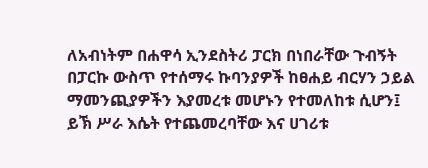ለአብነትም በሐዋሳ ኢንደስትሪ ፓርክ በነበራቸው ጉብኝት በፓርኩ ውስጥ የተሰማሩ ኩባንያዎች ከፀሐይ ብርሃን ኃይል ማመንጪያዎችን እያመረቱ መሆኑን የተመለከቱ ሲሆን፤ ይኽ ሥራ እሴት የተጨመረባቸው እና ሀገሪቱ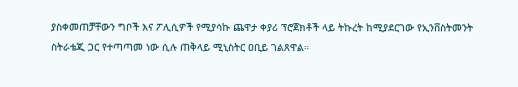ያስቀመጠቻቸውን ግቦች እና ፖሊሲዎች የሚያሳኩ ጨዋታ ቀያሪ ፕሮጀክቶች ላይ ትኩረት ከሚያደርገው የኢንቨስትመንት ስትራቴጂ ጋር የተጣጣመ ነው ሲሉ ጠቅላይ ሚኒስትር ዐቢይ ገልጸዋል።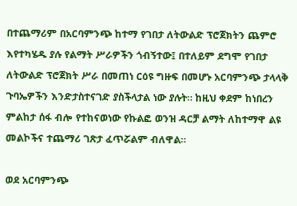በተጨማሪም በአርባምንጭ ከተማ የገበታ ለትውልድ ፕሮጀክትን ጨምሮ እየተካሄዱ ያሉ የልማት ሥራዎችን ጎብኝተው፤ በተለይም ደግሞ የገበታ ለትውልድ ፕሮጀክት ሥራ በመጠነ ርዕዩ ግዙፍ በመሆኑ አርባምንጭ ታላላቅ ጉባኤዎችን እንድታስተናገድ ያስችላታል ነው ያሉት። ከዚህ ቀደም ከነበረን ምልከታ ሰፋ ብሎ የተከናወነው የኩልፎ ወንዝ ዳርቻ ልማት ለከተማዋ ልዩ መልኮችና ተጨማሪ ገጽታ ፈጥሯልም ብለዋል።

ወደ አርባምንጭ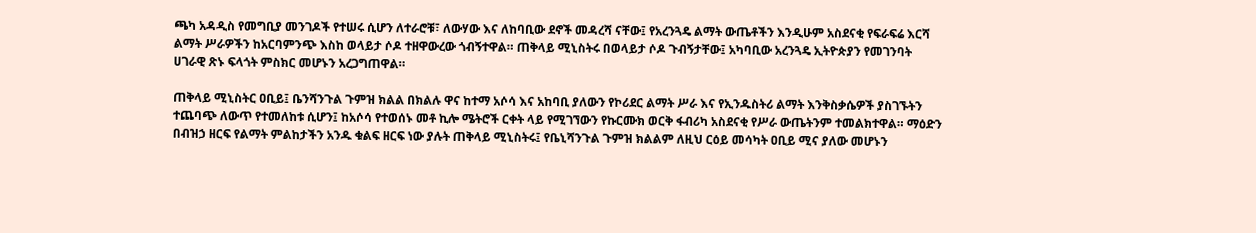ጫካ አዳዲስ የመግቢያ መንገዶች የተሠሩ ሲሆን ለተራሮቹ፣ ለውሃው እና ለከባቢው ደኖች መዳረሻ ናቸው፤ የአረንጓዴ ልማት ውጤቶችን እንዲሁም አስደናቂ የፍራፍሬ እርሻ ልማት ሥራዎችን ከአርባምንጭ እስከ ወላይታ ሶዶ ተዘዋውረው ጎብኝተዋል። ጠቅላይ ሚኒስትሩ በወላይታ ሶዶ ጉብኝታቸው፤ አካባቢው አረንጓዴ ኢትዮጵያን የመገንባት ሀገራዊ ጽኑ ፍላጎት ምስክር መሆኑን አረጋግጠዋል።

ጠቅላይ ሚኒስትር ዐቢይ፤ ቤንሻንጉል ጉምዝ ክልል በክልሉ ዋና ከተማ አሶሳ እና አከባቢ ያለውን የኮሪደር ልማት ሥራ እና የኢንዱስትሪ ልማት እንቅስቃሴዎች ያስገኙትን ተጨባጭ ለውጥ የተመለከቱ ሲሆን፤ ከአሶሳ የተወሰኑ መቶ ኪሎ ሜትሮች ርቀት ላይ የሚገኘውን የኩርሙክ ወርቅ ፋብሪካ አስደናቂ የሥራ ውጤትንም ተመልክተዋል። ማዕድን በብዝኃ ዘርፍ የልማት ምልከታችን አንዱ ቁልፍ ዘርፍ ነው ያሉት ጠቅላይ ሚኒስትሩ፤ የቤኒሻንጉል ጉምዝ ክልልም ለዚህ ርዕይ መሳካት ዐቢይ ሚና ያለው መሆኑን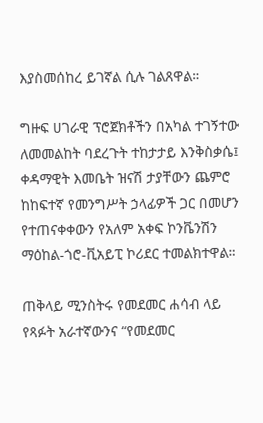እያስመሰከረ ይገኛል ሲሉ ገልጸዋል።

ግዙፍ ሀገራዊ ፕሮጀክቶችን በአካል ተገኝተው ለመመልከት ባደረጉት ተከታታይ እንቅስቃሴ፤ ቀዳማዊት እመቤት ዝናሽ ታያቸውን ጨምሮ ከከፍተኛ የመንግሥት ኃላፊዎች ጋር በመሆን የተጠናቀቀውን የአለም አቀፍ ኮንቬንሽን ማዕከል-ጎሮ-ቪአይፒ ኮሪደር ተመልክተዋል።

ጠቅላይ ሚንስትሩ የመደመር ሐሳብ ላይ የጻፉት አራተኛውንና “የመደመር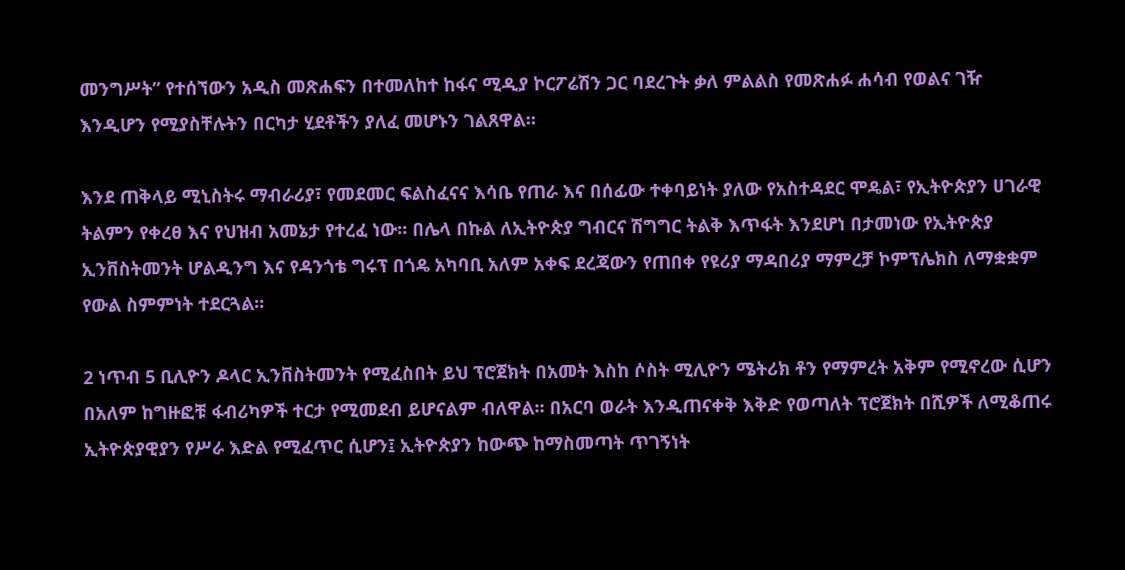መንግሥት” የተሰኘውን አዲስ መጽሐፍን በተመለከተ ከፋና ሚዲያ ኮርፖሬሽን ጋር ባደረጉት ቃለ ምልልስ የመጽሐፉ ሐሳብ የወልና ገዥ እንዲሆን የሚያስቸሉትን በርካታ ሂደቶችን ያለፈ መሆኑን ገልጸዋል።

እንደ ጠቅላይ ሚኒስትሩ ማብራሪያ፣ የመደመር ፍልስፈናና እሳቤ የጠራ እና በሰፊው ተቀባይነት ያለው የአስተዳደር ሞዴል፣ የኢትዮጵያን ሀገራዊ ትልምን የቀረፀ እና የህዝብ አመኔታ የተረፈ ነው። በሌላ በኩል ለኢትዮጵያ ግብርና ሽግግር ትልቅ እጥፋት እንደሆነ በታመነው የኢትዮጵያ ኢንቨስትመንት ሆልዲንግ እና የዳንጎቴ ግሩፕ በጎዴ አካባቢ አለም አቀፍ ደረጃውን የጠበቀ የዩሪያ ማዳበሪያ ማምረቻ ኮምፕሌክስ ለማቋቋም የውል ስምምነት ተደርጓል።

2 ነጥብ 5 ቢሊዮን ዶላር ኢንቨስትመንት የሚፈስበት ይህ ፕሮጀክት በአመት እስከ ሶስት ሚሊዮን ሜትሪክ ቶን የማምረት አቅም የሚኖረው ሲሆን በአለም ከግዙፎቹ ፋብሪካዎች ተርታ የሚመደብ ይሆናልም ብለዋል። በአርባ ወራት እንዲጠናቀቅ እቅድ የወጣለት ፕሮጀክት በሺዎች ለሚቆጠሩ ኢትዮጵያዊያን የሥራ እድል የሚፈጥር ሲሆን፤ ኢትዮጵያን ከውጭ ከማስመጣት ጥገኝነት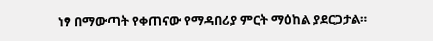ነፃ በማውጣት የቀጠናው የማዳበሪያ ምርት ማዕከል ያደርጋታል።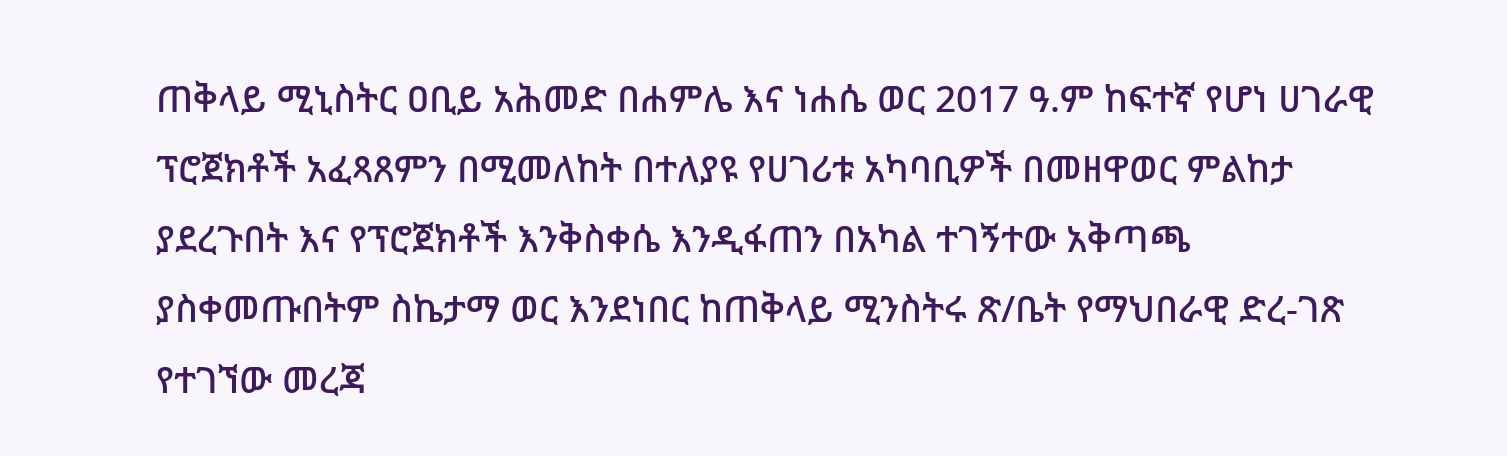ጠቅላይ ሚኒስትር ዐቢይ አሕመድ በሐምሌ እና ነሐሴ ወር 2017 ዓ.ም ከፍተኛ የሆነ ሀገራዊ ፕሮጀክቶች አፈጻጸምን በሚመለከት በተለያዩ የሀገሪቱ አካባቢዎች በመዘዋወር ምልከታ ያደረጉበት እና የፕሮጀክቶች እንቅስቀሴ እንዲፋጠን በአካል ተገኝተው አቅጣጫ ያስቀመጡበትም ስኬታማ ወር እንደነበር ከጠቅላይ ሚንስትሩ ጽ/ቤት የማህበራዊ ድረ-ገጽ የተገኘው መረጃ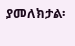ያመለክታል፡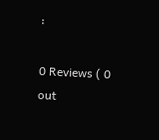፡

0 Reviews ( 0 out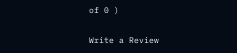of 0 )

Write a Review